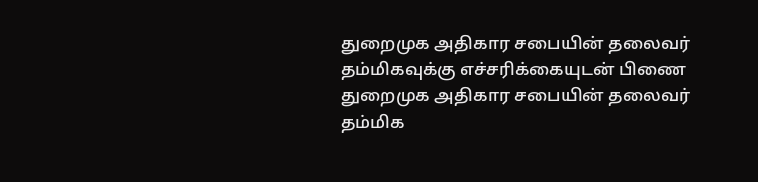துறைமுக அதிகார சபையின் தலைவர் தம்மிகவுக்கு எச்சரிக்கையுடன் பிணை
துறைமுக அதிகார சபையின் தலைவர் தம்மிக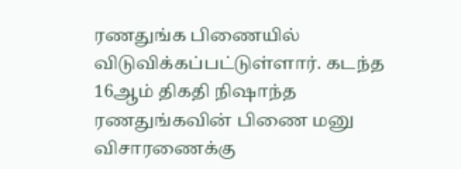ரணதுங்க பிணையில் விடுவிக்கப்பட்டுள்ளார். கடந்த 16ஆம் திகதி நிஷாந்த ரணதுங்கவின் பிணை மனு விசாரணைக்கு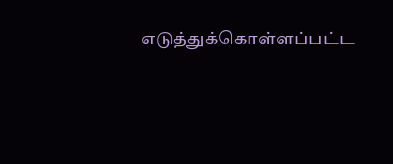எடுத்துக்கொள்ளப்பட்ட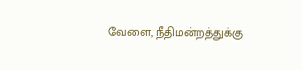வேளை, நீதிமன்றத்துக்கு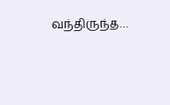வந்திருந்த…